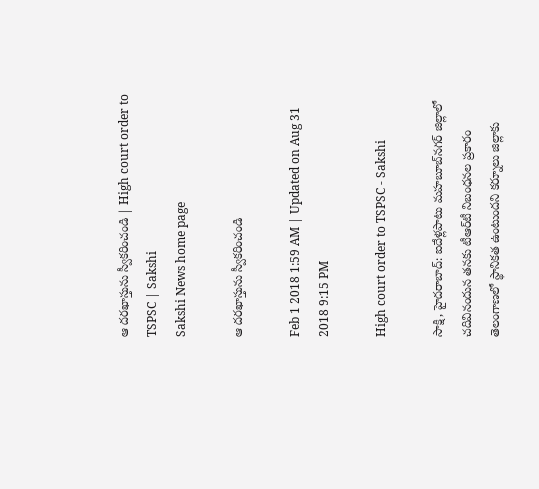ఆ దరఖాస్తును స్వీకరించండి | High court order to TSPSC | Sakshi
Sakshi News home page

ఆ దరఖాస్తును స్వీకరించండి

Feb 1 2018 1:59 AM | Updated on Aug 31 2018 9:15 PM

High court order to TSPSC - Sakshi

సాక్షి, హైదరాబాద్‌: ఐదేళ్లపాటు మహబూబ్‌నగర్‌ జిల్లాలో చదివినందున తనకు టీఆర్‌టీ నిబంధనల ప్రకారం తెలంగాణలో స్థానికత ఉంటుందని కర్నూలు జిల్లాకు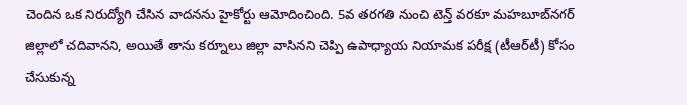చెందిన ఒక నిరుద్యోగి చేసిన వాదనను హైకోర్టు ఆమోదించింది. 5వ తరగతి నుంచి టెన్త్‌ వరకూ మహబూబ్‌నగర్‌ జిల్లాలో చదివానని, అయితే తాను కర్నూలు జిల్లా వాసినని చెప్పి ఉపాధ్యాయ నియామక పరీక్ష (టీఆర్‌టీ) కోసం చేసుకున్న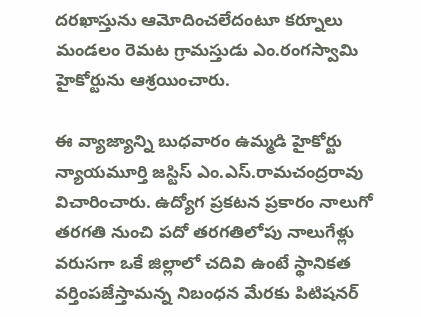దరఖాస్తును ఆమోదించలేదంటూ కర్నూలు మండలం రెమట గ్రామస్తుడు ఎం.రంగస్వామి హైకోర్టును ఆశ్రయించారు.

ఈ వ్యాజ్యాన్ని బుధవారం ఉమ్మడి హైకోర్టు న్యాయమూర్తి జస్టిస్‌ ఎం.ఎస్‌.రామచంద్రరావు విచారించారు. ఉద్యోగ ప్రకటన ప్రకారం నాలుగో తరగతి నుంచి పదో తరగతిలోపు నాలుగేళ్లు వరుసగా ఒకే జిల్లాలో చదివి ఉంటే స్థానికత వర్తింపజేస్తామన్న నిబంధన మేరకు పిటిషనర్‌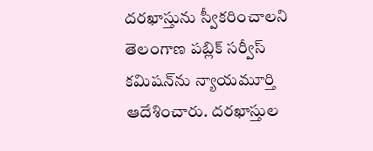దరఖాస్తును స్వీకరించాలని తెలంగాణ పబ్లిక్‌ సర్వీస్‌ కమిషన్‌ను న్యాయమూర్తి ఆదేశించారు. దరఖాస్తుల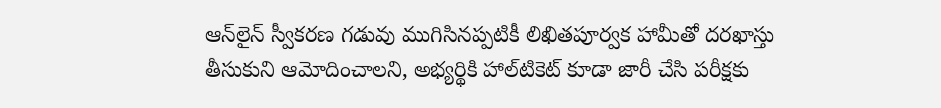ఆన్‌లైన్‌ స్వీకరణ గడువు ముగిసినప్పటికీ లిఖితపూర్వక హామీతో దరఖాస్తు తీసుకుని ఆమోదించాలని, అభ్యర్థికి హాల్‌టికెట్‌ కూడా జారీ చేసి పరీక్షకు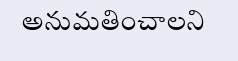అనుమతించాలని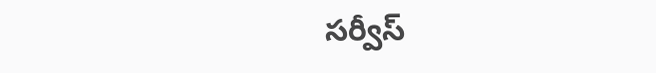సర్వీస్‌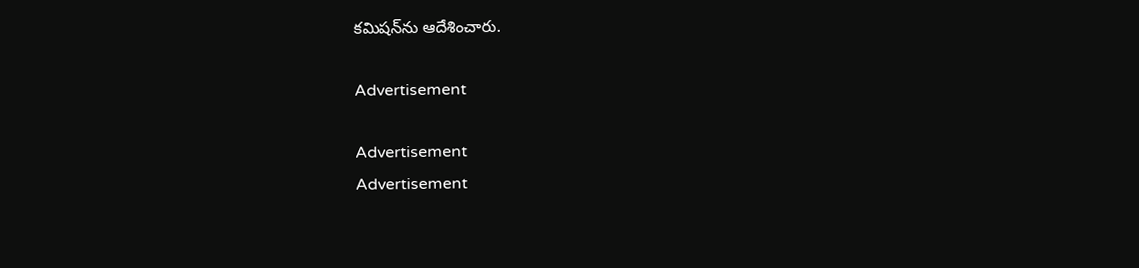కమిషన్‌ను ఆదేశించారు.

Advertisement

Advertisement
Advertisement